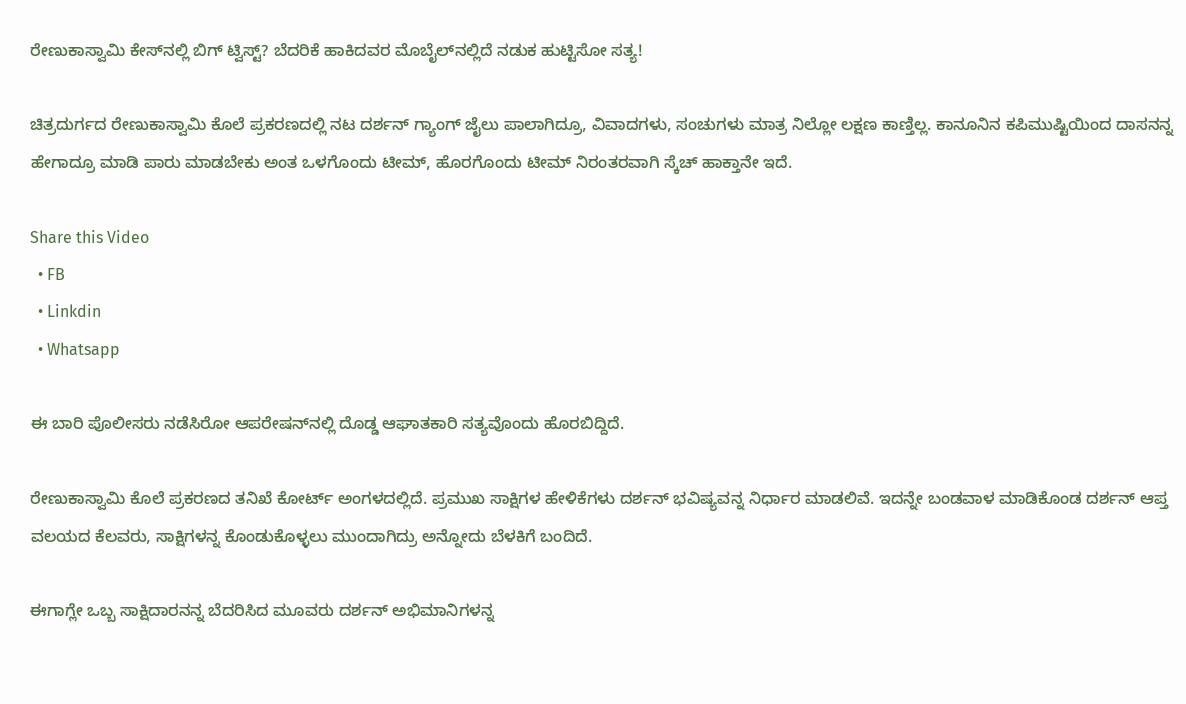ರೇಣುಕಾಸ್ವಾಮಿ ಕೇಸ್‌ನಲ್ಲಿ ಬಿಗ್ ಟ್ವಿಸ್ಟ್? ಬೆದರಿಕೆ ಹಾಕಿದವರ ಮೊಬೈಲ್‌ನಲ್ಲಿದೆ ನಡುಕ ಹುಟ್ಟಿಸೋ ಸತ್ಯ!

ಚಿತ್ರದುರ್ಗದ ರೇಣುಕಾಸ್ವಾಮಿ ಕೊಲೆ ಪ್ರಕರಣದಲ್ಲಿ ನಟ ದರ್ಶನ್ ಗ್ಯಾಂಗ್ ಜೈಲು ಪಾಲಾಗಿದ್ರೂ, ವಿವಾದಗಳು, ಸಂಚುಗಳು ಮಾತ್ರ ನಿಲ್ಲೋ ಲಕ್ಷಣ ಕಾಣ್ತಿಲ್ಲ. ಕಾನೂನಿನ ಕಪಿಮುಷ್ಟಿಯಿಂದ ದಾಸನನ್ನ ಹೇಗಾದ್ರೂ ಮಾಡಿ ಪಾರು ಮಾಡಬೇಕು ಅಂತ ಒಳಗೊಂದು ಟೀಮ್, ಹೊರಗೊಂದು ಟೀಮ್ ನಿರಂತರವಾಗಿ ಸ್ಕೆಚ್ ಹಾಕ್ತಾನೇ ಇದೆ.

Share this Video
  • FB
  • Linkdin
  • Whatsapp

ಈ ಬಾರಿ ಪೊಲೀಸರು ನಡೆಸಿರೋ ಆಪರೇಷನ್‌ನಲ್ಲಿ ದೊಡ್ಡ ಆಘಾತಕಾರಿ ಸತ್ಯವೊಂದು ಹೊರಬಿದ್ದಿದೆ.

ರೇಣುಕಾಸ್ವಾಮಿ ಕೊಲೆ ಪ್ರಕರಣದ ತನಿಖೆ ಕೋರ್ಟ್ ಅಂಗಳದಲ್ಲಿದೆ. ಪ್ರಮುಖ ಸಾಕ್ಷಿಗಳ ಹೇಳಿಕೆಗಳು ದರ್ಶನ್ ಭವಿಷ್ಯವನ್ನ ನಿರ್ಧಾರ ಮಾಡಲಿವೆ. ಇದನ್ನೇ ಬಂಡವಾಳ ಮಾಡಿಕೊಂಡ ದರ್ಶನ್ ಆಪ್ತ ವಲಯದ ಕೆಲವರು, ಸಾಕ್ಷಿಗಳನ್ನ ಕೊಂಡುಕೊಳ್ಳಲು ಮುಂದಾಗಿದ್ರು ಅನ್ನೋದು ಬೆಳಕಿಗೆ ಬಂದಿದೆ.

ಈಗಾಗ್ಲೇ ಒಬ್ಬ ಸಾಕ್ಷಿದಾರನನ್ನ ಬೆದರಿಸಿದ ಮೂವರು ದರ್ಶನ್ ಅಭಿಮಾನಿಗಳನ್ನ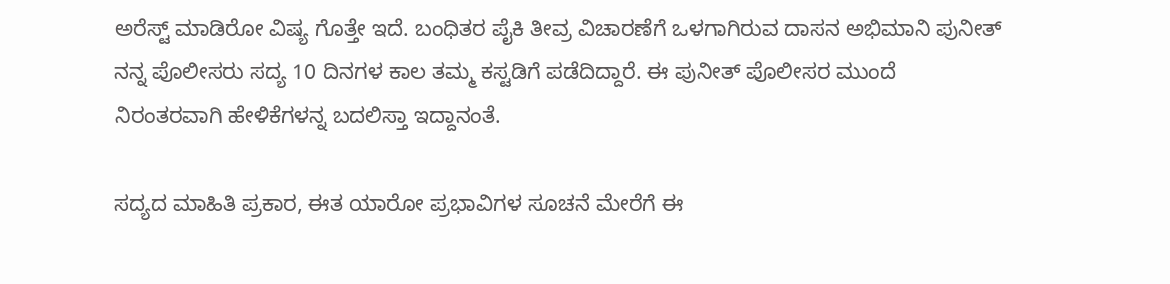ಅರೆಸ್ಟ್ ಮಾಡಿರೋ ವಿಷ್ಯ ಗೊತ್ತೇ ಇದೆ. ಬಂಧಿತರ ಪೈಕಿ ತೀವ್ರ ವಿಚಾರಣೆಗೆ ಒಳಗಾಗಿರುವ ದಾಸನ ಅಭಿಮಾನಿ ಪುನೀತ್ ನನ್ನ ಪೊಲೀಸರು ಸದ್ಯ 10 ದಿನಗಳ ಕಾಲ ತಮ್ಮ ಕಸ್ಟಡಿಗೆ ಪಡೆದಿದ್ದಾರೆ. ಈ ಪುನೀತ್ ಪೊಲೀಸರ ಮುಂದೆ ನಿರಂತರವಾಗಿ ಹೇಳಿಕೆಗಳನ್ನ ಬದಲಿಸ್ತಾ ಇದ್ದಾನಂತೆ.

ಸದ್ಯದ ಮಾಹಿತಿ ಪ್ರಕಾರ, ಈತ ಯಾರೋ ಪ್ರಭಾವಿಗಳ ಸೂಚನೆ ಮೇರೆಗೆ ಈ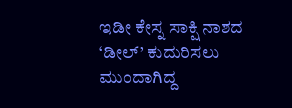ಇಡೀ ಕೇಸ್ನ ಸಾಕ್ಷಿ ನಾಶದ ‘ಡೀಲ್’ ಕುದುರಿಸಲು ಮುಂದಾಗಿದ್ದ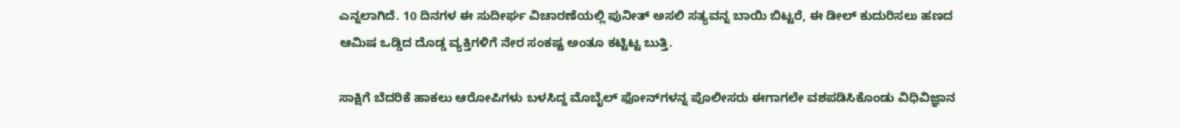ಎನ್ನಲಾಗಿದೆ. 10 ದಿನಗಳ ಈ ಸುದೀರ್ಘ ವಿಚಾರಣೆಯಲ್ಲಿ ಪುನೀತ್ ಅಸಲಿ ಸತ್ಯವನ್ನ ಬಾಯಿ ಬಿಟ್ಟರೆ, ಈ ಡೀಲ್ ಕುದುರಿಸಲು ಹಣದ ಆಮಿಷ ಒಡ್ಡಿದ ದೊಡ್ಡ ವ್ಯಕ್ತಿಗಳಿಗೆ ನೇರ ಸಂಕಷ್ಟ ಅಂತೂ ಕಟ್ಟಿಟ್ಟ ಬುತ್ತಿ.

ಸಾಕ್ಷಿಗೆ ಬೆದರಿಕೆ ಹಾಕಲು ಆರೋಪಿಗಳು ಬಳಸಿದ್ದ ಮೊಬೈಲ್ ಫೋನ್‌ಗಳನ್ನ ಪೊಲೀಸರು ಈಗಾಗಲೇ ವಶಪಡಿಸಿಕೊಂಡು ವಿಧಿವಿಜ್ಞಾನ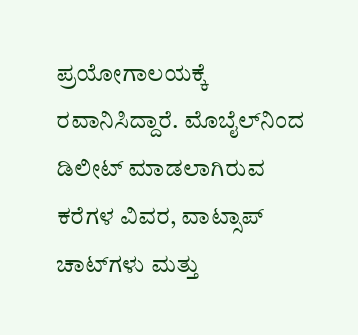ಪ್ರಯೋಗಾಲಯಕ್ಕೆ ರವಾನಿಸಿದ್ದಾರೆ. ಮೊಬೈಲ್‌ನಿಂದ ಡಿಲೀಟ್ ಮಾಡಲಾಗಿರುವ ಕರೆಗಳ ವಿವರ, ವಾಟ್ಸಾಪ್ ಚಾಟ್‌ಗಳು ಮತ್ತು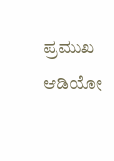ಪ್ರಮುಖ ಆಡಿಯೋ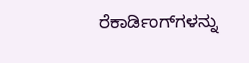ರೆಕಾರ್ಡಿಂಗ್‌ಗಳನ್ನು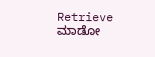Retrieve ಮಾಡೋ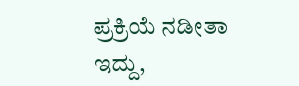ಪ್ರಕ್ರಿಯೆ ನಡೀತಾ ಇದ್ದು,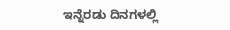ಇನ್ನೆರಡು ದಿನಗಳಲ್ಲಿ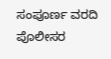ಸಂಪೂರ್ಣ ವರದಿ ಪೊಲೀಸರ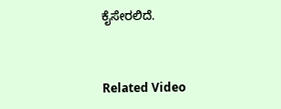ಕೈಸೇರಲಿದೆ.


Related Video